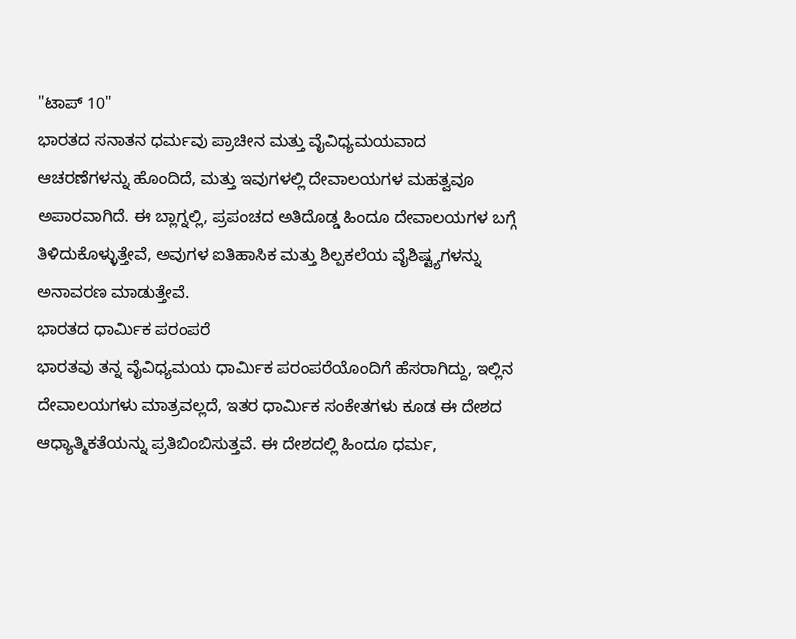"ಟಾಪ್ 10"
ಭಾರತದ ಸನಾತನ ಧರ್ಮವು ಪ್ರಾಚೀನ ಮತ್ತು ವೈವಿಧ್ಯಮಯವಾದ ಆಚರಣೆಗಳನ್ನು ಹೊಂದಿದೆ, ಮತ್ತು ಇವುಗಳಲ್ಲಿ ದೇವಾಲಯಗಳ ಮಹತ್ವವೂ ಅಪಾರವಾಗಿದೆ. ಈ ಬ್ಲಾಗ್ನಲ್ಲಿ, ಪ್ರಪಂಚದ ಅತಿದೊಡ್ಡ ಹಿಂದೂ ದೇವಾಲಯಗಳ ಬಗ್ಗೆ ತಿಳಿದುಕೊಳ್ಳುತ್ತೇವೆ, ಅವುಗಳ ಐತಿಹಾಸಿಕ ಮತ್ತು ಶಿಲ್ಪಕಲೆಯ ವೈಶಿಷ್ಟ್ಯಗಳನ್ನು ಅನಾವರಣ ಮಾಡುತ್ತೇವೆ.
ಭಾರತದ ಧಾರ್ಮಿಕ ಪರಂಪರೆ
ಭಾರತವು ತನ್ನ ವೈವಿಧ್ಯಮಯ ಧಾರ್ಮಿಕ ಪರಂಪರೆಯೊಂದಿಗೆ ಹೆಸರಾಗಿದ್ದು, ಇಲ್ಲಿನ ದೇವಾಲಯಗಳು ಮಾತ್ರವಲ್ಲದೆ, ಇತರ ಧಾರ್ಮಿಕ ಸಂಕೇತಗಳು ಕೂಡ ಈ ದೇಶದ ಆಧ್ಯಾತ್ಮಿಕತೆಯನ್ನು ಪ್ರತಿಬಿಂಬಿಸುತ್ತವೆ. ಈ ದೇಶದಲ್ಲಿ ಹಿಂದೂ ಧರ್ಮ,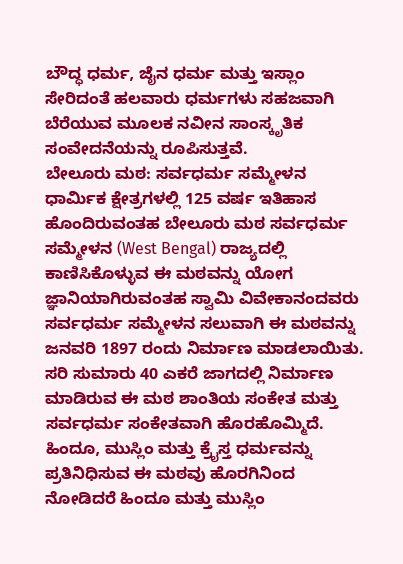ಬೌದ್ಧ ಧರ್ಮ, ಜೈನ ಧರ್ಮ ಮತ್ತು ಇಸ್ಲಾಂ ಸೇರಿದಂತೆ ಹಲವಾರು ಧರ್ಮಗಳು ಸಹಜವಾಗಿ ಬೆರೆಯುವ ಮೂಲಕ ನವೀನ ಸಾಂಸ್ಕೃತಿಕ ಸಂವೇದನೆಯನ್ನು ರೂಪಿಸುತ್ತವೆ.
ಬೇಲೂರು ಮಠ: ಸರ್ವಧರ್ಮ ಸಮ್ಮೇಳನ
ಧಾರ್ಮಿಕ ಕ್ಷೇತ್ರಗಳಲ್ಲಿ 125 ವರ್ಷ ಇತಿಹಾಸ ಹೊಂದಿರುವಂತಹ ಬೇಲೂರು ಮಠ ಸರ್ವಧರ್ಮ ಸಮ್ಮೇಳನ (West Bengal) ರಾಜ್ಯದಲ್ಲಿ ಕಾಣಿಸಿಕೊಳ್ಳುವ ಈ ಮಠವನ್ನು ಯೋಗ ಜ್ಞಾನಿಯಾಗಿರುವಂತಹ ಸ್ವಾಮಿ ವಿವೇಕಾನಂದವರು ಸರ್ವಧರ್ಮ ಸಮ್ಮೇಳನ ಸಲುವಾಗಿ ಈ ಮಠವನ್ನು ಜನವರಿ 1897 ರಂದು ನಿರ್ಮಾಣ ಮಾಡಲಾಯಿತು. ಸರಿ ಸುಮಾರು 40 ಎಕರೆ ಜಾಗದಲ್ಲಿ ನಿರ್ಮಾಣ ಮಾಡಿರುವ ಈ ಮಠ ಶಾಂತಿಯ ಸಂಕೇತ ಮತ್ತು ಸರ್ವಧರ್ಮ ಸಂಕೇತವಾಗಿ ಹೊರಹೊಮ್ಮಿದೆ. ಹಿಂದೂ, ಮುಸ್ಲಿಂ ಮತ್ತು ಕ್ರೈಸ್ತ ಧರ್ಮವನ್ನು ಪ್ರತಿನಿಧಿಸುವ ಈ ಮಠವು ಹೊರಗಿನಿಂದ ನೋಡಿದರೆ ಹಿಂದೂ ಮತ್ತು ಮುಸ್ಲಿಂ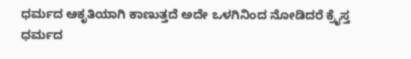ಧರ್ಮದ ಆಕೃತಿಯಾಗಿ ಕಾಣುತ್ತದೆ ಅದೇ ಒಳಗಿನಿಂದ ನೋಡಿದರೆ ಕ್ರೈಸ್ತ ಧರ್ಮದ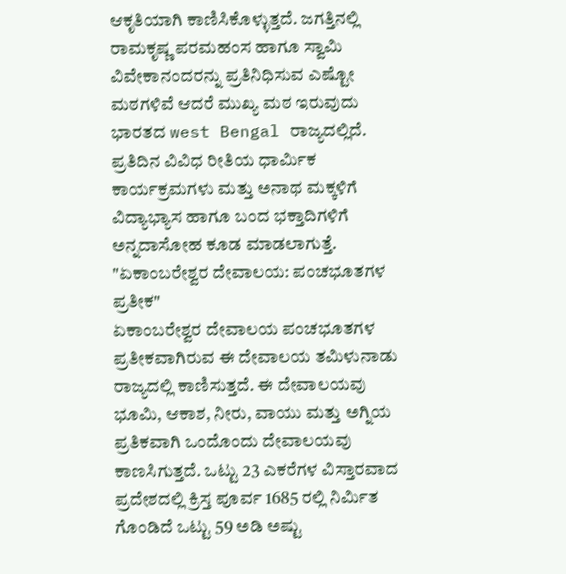ಆಕೃತಿಯಾಗಿ ಕಾಣಿಸಿಕೊಳ್ಳುತ್ತದೆ. ಜಗತ್ತಿನಲ್ಲಿ ರಾಮಕೃಷ್ಣ ಪರಮಹಂಸ ಹಾಗೂ ಸ್ವಾಮಿ ವಿವೇಕಾನಂದರನ್ನು ಪ್ರತಿನಿಧಿಸುವ ಎಷ್ಟೋ ಮಠಗಳಿವೆ ಆದರೆ ಮುಖ್ಯ ಮಠ ಇರುವುದು ಭಾರತದ west Bengal ರಾಜ್ಯದಲ್ಲಿದೆ. ಪ್ರತಿದಿನ ವಿವಿಧ ರೀತಿಯ ಧಾರ್ಮಿಕ ಕಾರ್ಯಕ್ರಮಗಳು ಮತ್ತು ಅನಾಥ ಮಕ್ಕಳಿಗೆ ವಿದ್ಯಾಭ್ಯಾಸ ಹಾಗೂ ಬಂದ ಭಕ್ತಾದಿಗಳಿಗೆ ಅನ್ನದಾಸೋಹ ಕೂಡ ಮಾಡಲಾಗುತ್ತೆ.
"ಏಕಾಂಬರೇಶ್ವರ ದೇವಾಲಯ: ಪಂಚಭೂತಗಳ ಪ್ರತೀಕ"
ಏಕಾಂಬರೇಶ್ವರ ದೇವಾಲಯ ಪಂಚಭೂತಗಳ ಪ್ರತೀಕವಾಗಿರುವ ಈ ದೇವಾಲಯ ತಮಿಳುನಾಡು ರಾಜ್ಯದಲ್ಲಿ ಕಾಣಿಸುತ್ತದೆ. ಈ ದೇವಾಲಯವು ಭೂಮಿ, ಆಕಾಶ, ನೀರು, ವಾಯು ಮತ್ತು ಅಗ್ನಿಯ ಪ್ರತಿಕವಾಗಿ ಒಂದೊಂದು ದೇವಾಲಯವು ಕಾಣಸಿಗುತ್ತದೆ. ಒಟ್ಟು 23 ಎಕರೆಗಳ ವಿಸ್ತಾರವಾದ ಪ್ರದೇಶದಲ್ಲಿ ಕ್ರಿಸ್ತ ಪೂರ್ವ 1685 ರಲ್ಲಿ ನಿರ್ಮಿತ ಗೊಂಡಿದೆ ಒಟ್ಟು 59 ಅಡಿ ಅಷ್ಟು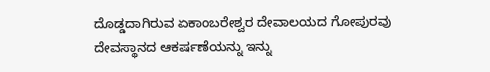ದೊಡ್ಡದಾಗಿರುವ ಏಕಾಂಬರೇಶ್ವರ ದೇವಾಲಯದ ಗೋಪುರವು ದೇವಸ್ಥಾನದ ಆಕರ್ಷಣೆಯನ್ನು ಇನ್ನು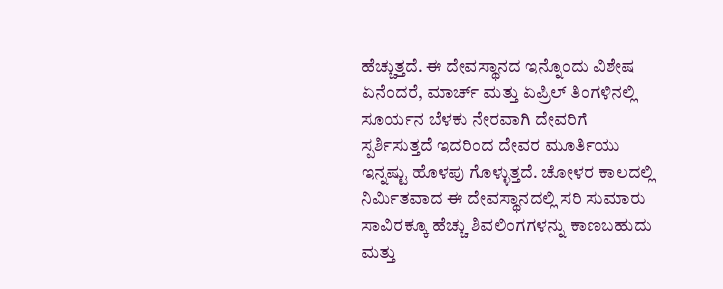ಹೆಚ್ಚುತ್ತದೆ. ಈ ದೇವಸ್ಥಾನದ ಇನ್ನೊಂದು ವಿಶೇಷ ಏನೆಂದರೆ, ಮಾರ್ಚ್ ಮತ್ತು ಏಪ್ರಿಲ್ ತಿಂಗಳಿನಲ್ಲಿ ಸೂರ್ಯನ ಬೆಳಕು ನೇರವಾಗಿ ದೇವರಿಗೆ ಸ್ಪರ್ಶಿಸುತ್ತದೆ ಇದರಿಂದ ದೇವರ ಮೂರ್ತಿಯು ಇನ್ನಷ್ಟು ಹೊಳಪು ಗೊಳ್ಳುತ್ತದೆ. ಚೋಳರ ಕಾಲದಲ್ಲಿ ನಿರ್ಮಿತವಾದ ಈ ದೇವಸ್ಥಾನದಲ್ಲಿ ಸರಿ ಸುಮಾರು ಸಾವಿರಕ್ಕೂ ಹೆಚ್ಚು ಶಿವಲಿಂಗಗಳನ್ನು ಕಾಣಬಹುದು ಮತ್ತು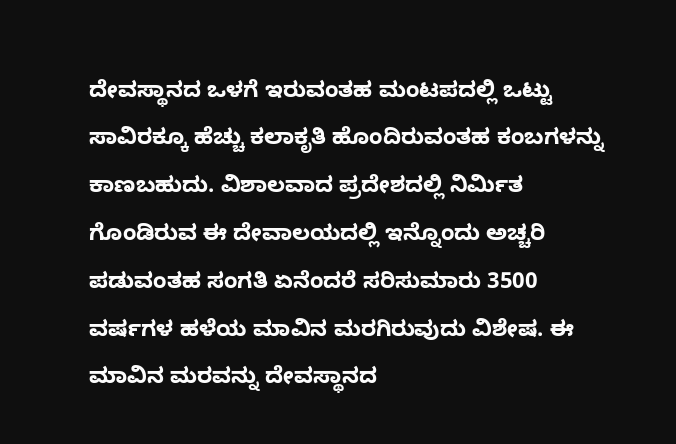ದೇವಸ್ಥಾನದ ಒಳಗೆ ಇರುವಂತಹ ಮಂಟಪದಲ್ಲಿ ಒಟ್ಟು ಸಾವಿರಕ್ಕೂ ಹೆಚ್ಚು ಕಲಾಕೃತಿ ಹೊಂದಿರುವಂತಹ ಕಂಬಗಳನ್ನು ಕಾಣಬಹುದು. ವಿಶಾಲವಾದ ಪ್ರದೇಶದಲ್ಲಿ ನಿರ್ಮಿತ ಗೊಂಡಿರುವ ಈ ದೇವಾಲಯದಲ್ಲಿ ಇನ್ನೊಂದು ಅಚ್ಚರಿ ಪಡುವಂತಹ ಸಂಗತಿ ಏನೆಂದರೆ ಸರಿಸುಮಾರು 3500 ವರ್ಷಗಳ ಹಳೆಯ ಮಾವಿನ ಮರಗಿರುವುದು ವಿಶೇಷ. ಈ ಮಾವಿನ ಮರವನ್ನು ದೇವಸ್ಥಾನದ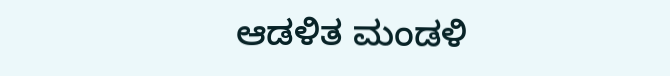ಆಡಳಿತ ಮಂಡಳಿ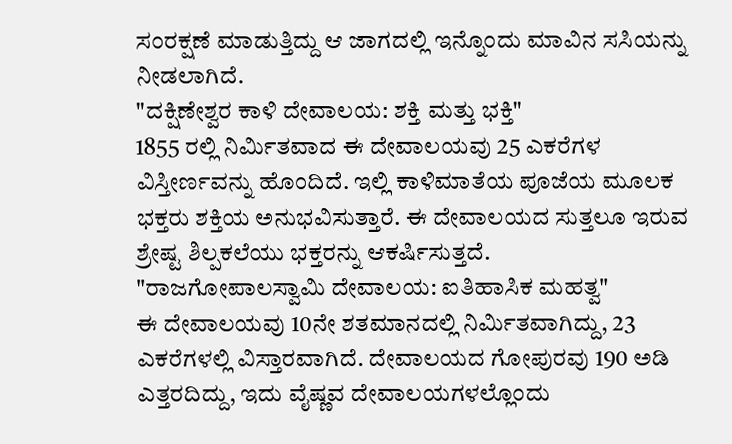ಸಂರಕ್ಷಣೆ ಮಾಡುತ್ತಿದ್ದು ಆ ಜಾಗದಲ್ಲಿ ಇನ್ನೊಂದು ಮಾವಿನ ಸಸಿಯನ್ನು ನೀಡಲಾಗಿದೆ.
"ದಕ್ಷಿಣೇಶ್ವರ ಕಾಳಿ ದೇವಾಲಯ: ಶಕ್ತಿ ಮತ್ತು ಭಕ್ತಿ"
1855 ರಲ್ಲಿ ನಿರ್ಮಿತವಾದ ಈ ದೇವಾಲಯವು 25 ಎಕರೆಗಳ ವಿಸ್ತೀರ್ಣವನ್ನು ಹೊಂದಿದೆ. ಇಲ್ಲಿ ಕಾಳಿಮಾತೆಯ ಪೂಜೆಯ ಮೂಲಕ ಭಕ್ತರು ಶಕ್ತಿಯ ಅನುಭವಿಸುತ್ತಾರೆ. ಈ ದೇವಾಲಯದ ಸುತ್ತಲೂ ಇರುವ ಶ್ರೇಷ್ಟ ಶಿಲ್ಪಕಲೆಯು ಭಕ್ತರನ್ನು ಆಕರ್ಷಿಸುತ್ತದೆ.
"ರಾಜಗೋಪಾಲಸ್ವಾಮಿ ದೇವಾಲಯ: ಐತಿಹಾಸಿಕ ಮಹತ್ವ"
ಈ ದೇವಾಲಯವು 10ನೇ ಶತಮಾನದಲ್ಲಿ ನಿರ್ಮಿತವಾಗಿದ್ದು, 23 ಎಕರೆಗಳಲ್ಲಿ ವಿಸ್ತಾರವಾಗಿದೆ. ದೇವಾಲಯದ ಗೋಪುರವು 190 ಅಡಿ ಎತ್ತರದಿದ್ದು, ಇದು ವೈಷ್ಣವ ದೇವಾಲಯಗಳಲ್ಲೊಂದು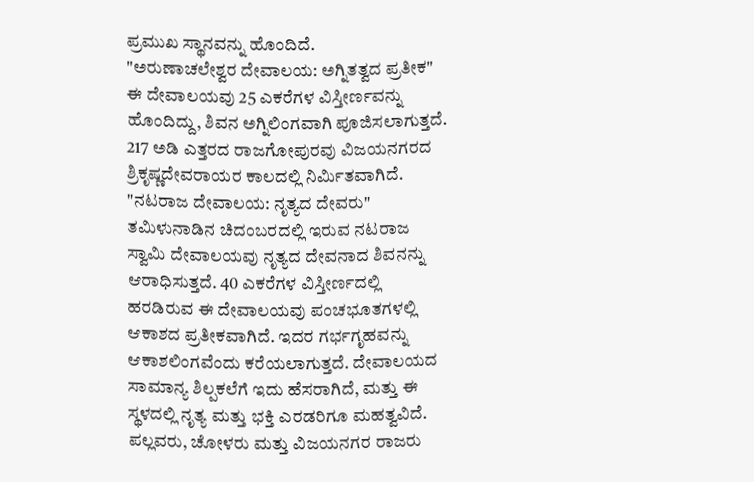ಪ್ರಮುಖ ಸ್ಥಾನವನ್ನು ಹೊಂದಿದೆ.
"ಅರುಣಾಚಲೇಶ್ವರ ದೇವಾಲಯ: ಅಗ್ನಿತತ್ವದ ಪ್ರತೀಕ"
ಈ ದೇವಾಲಯವು 25 ಎಕರೆಗಳ ವಿಸ್ತೀರ್ಣವನ್ನು ಹೊಂದಿದ್ದು, ಶಿವನ ಅಗ್ನಿಲಿಂಗವಾಗಿ ಪೂಜಿಸಲಾಗುತ್ತದೆ. 217 ಅಡಿ ಎತ್ತರದ ರಾಜಗೋಪುರವು ವಿಜಯನಗರದ ಶ್ರಿಕೃಷ್ಣದೇವರಾಯರ ಕಾಲದಲ್ಲಿ ನಿರ್ಮಿತವಾಗಿದೆ.
"ನಟರಾಜ ದೇವಾಲಯ: ನೃತ್ಯದ ದೇವರು"
ತಮಿಳುನಾಡಿನ ಚಿದಂಬರದಲ್ಲಿ ಇರುವ ನಟರಾಜ ಸ್ವಾಮಿ ದೇವಾಲಯವು ನೃತ್ಯದ ದೇವನಾದ ಶಿವನನ್ನು ಆರಾಧಿಸುತ್ತದೆ. 40 ಎಕರೆಗಳ ವಿಸ್ತೀರ್ಣದಲ್ಲಿ ಹರಡಿರುವ ಈ ದೇವಾಲಯವು ಪಂಚಭೂತಗಳಲ್ಲಿ ಆಕಾಶದ ಪ್ರತೀಕವಾಗಿದೆ. ಇದರ ಗರ್ಭಗೃಹವನ್ನು ಆಕಾಶಲಿಂಗವೆಂದು ಕರೆಯಲಾಗುತ್ತದೆ. ದೇವಾಲಯದ ಸಾಮಾನ್ಯ ಶಿಲ್ಪಕಲೆಗೆ ಇದು ಹೆಸರಾಗಿದೆ, ಮತ್ತು ಈ ಸ್ಥಳದಲ್ಲಿ ನೃತ್ಯ ಮತ್ತು ಭಕ್ತಿ ಎರಡರಿಗೂ ಮಹತ್ವವಿದೆ. ಪಲ್ಲವರು, ಚೋಳರು ಮತ್ತು ವಿಜಯನಗರ ರಾಜರು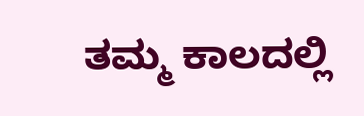ತಮ್ಮ ಕಾಲದಲ್ಲಿ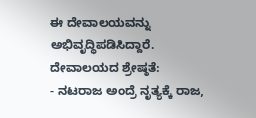ಈ ದೇವಾಲಯವನ್ನು ಅಭಿವೃದ್ಧಿಪಡಿಸಿದ್ದಾರೆ.
ದೇವಾಲಯದ ಶ್ರೇಷ್ಠತೆ:
- ನಟರಾಜ ಅಂದ್ರೆ ನೃತ್ಯಕ್ಕೆ ರಾಜ,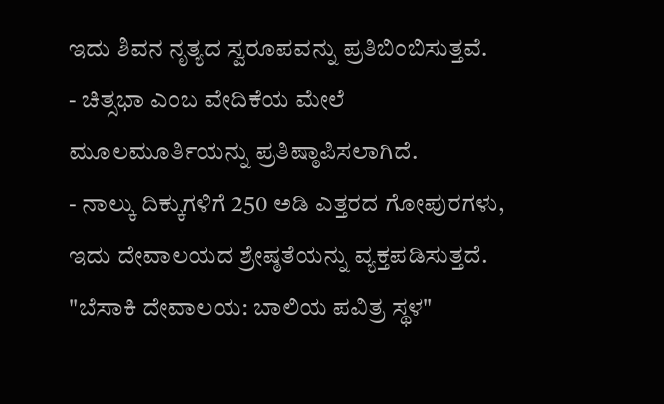ಇದು ಶಿವನ ನೃತ್ಯದ ಸ್ವರೂಪವನ್ನು ಪ್ರತಿಬಿಂಬಿಸುತ್ತವೆ.
- ಚಿತ್ಸಭಾ ಎಂಬ ವೇದಿಕೆಯ ಮೇಲೆ ಮೂಲಮೂರ್ತಿಯನ್ನು ಪ್ರತಿಷ್ಠಾಪಿಸಲಾಗಿದೆ.
- ನಾಲ್ಕು ದಿಕ್ಕುಗಳಿಗೆ 250 ಅಡಿ ಎತ್ತರದ ಗೋಪುರಗಳು, ಇದು ದೇವಾಲಯದ ಶ್ರೇಷ್ಠತೆಯನ್ನು ವ್ಯಕ್ತಪಡಿಸುತ್ತದೆ.
"ಬೆಸಾಕಿ ದೇವಾಲಯ: ಬಾಲಿಯ ಪವಿತ್ರ ಸ್ಥಳ"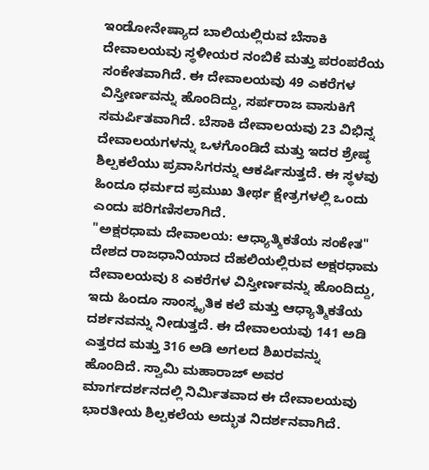ಇಂಡೋನೇಷ್ಯಾದ ಬಾಲಿಯಲ್ಲಿರುವ ಬೆಸಾಕಿ ದೇವಾಲಯವು ಸ್ಥಳೀಯರ ನಂಬಿಕೆ ಮತ್ತು ಪರಂಪರೆಯ ಸಂಕೇತವಾಗಿದೆ. ಈ ದೇವಾಲಯವು 49 ಎಕರೆಗಳ ವಿಸ್ತೀರ್ಣವನ್ನು ಹೊಂದಿದ್ದು, ಸರ್ಪರಾಜ ವಾಸುಕಿಗೆ ಸಮರ್ಪಿತವಾಗಿದೆ. ಬೆಸಾಕಿ ದೇವಾಲಯವು 23 ವಿಭಿನ್ನ ದೇವಾಲಯಗಳನ್ನು ಒಳಗೊಂಡಿದೆ ಮತ್ತು ಇದರ ಶ್ರೇಷ್ಠ ಶಿಲ್ಪಕಲೆಯು ಪ್ರವಾಸಿಗರನ್ನು ಆಕರ್ಷಿಸುತ್ತದೆ. ಈ ಸ್ಥಳವು ಹಿಂದೂ ಧರ್ಮದ ಪ್ರಮುಖ ತೀರ್ಥ ಕ್ಷೇತ್ರಗಳಲ್ಲಿ ಒಂದು ಎಂದು ಪರಿಗಣಿಸಲಾಗಿದೆ.
"ಅಕ್ಷರಧಾಮ ದೇವಾಲಯ: ಆಧ್ಯಾತ್ಮಿಕತೆಯ ಸಂಕೇತ"
ದೇಶದ ರಾಜಧಾನಿಯಾದ ದೆಹಲಿಯಲ್ಲಿರುವ ಅಕ್ಷರಧಾಮ ದೇವಾಲಯವು 8 ಎಕರೆಗಳ ವಿಸ್ತೀರ್ಣವನ್ನು ಹೊಂದಿದ್ದು, ಇದು ಹಿಂದೂ ಸಾಂಸ್ಕೃತಿಕ ಕಲೆ ಮತ್ತು ಆಧ್ಯಾತ್ಮಿಕತೆಯ ದರ್ಶನವನ್ನು ನೀಡುತ್ತದೆ. ಈ ದೇವಾಲಯವು 141 ಅಡಿ ಎತ್ತರದ ಮತ್ತು 316 ಅಡಿ ಅಗಲದ ಶಿಖರವನ್ನು ಹೊಂದಿದೆ. ಸ್ವಾಮಿ ಮಹಾರಾಜ್ ಅವರ ಮಾರ್ಗದರ್ಶನದಲ್ಲಿ ನಿರ್ಮಿತವಾದ ಈ ದೇವಾಲಯವು ಭಾರತೀಯ ಶಿಲ್ಪಕಲೆಯ ಅದ್ಭುತ ನಿದರ್ಶನವಾಗಿದೆ.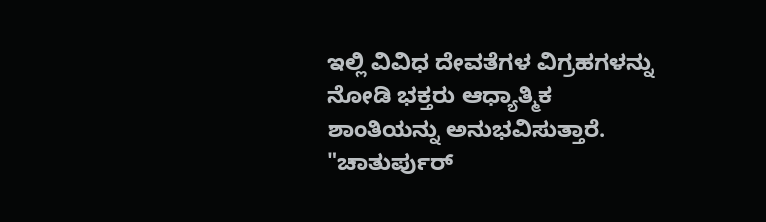ಇಲ್ಲಿ ವಿವಿಧ ದೇವತೆಗಳ ವಿಗ್ರಹಗಳನ್ನು ನೋಡಿ ಭಕ್ತರು ಆಧ್ಯಾತ್ಮಿಕ ಶಾಂತಿಯನ್ನು ಅನುಭವಿಸುತ್ತಾರೆ.
"ಚಾತುರ್ಪುರ್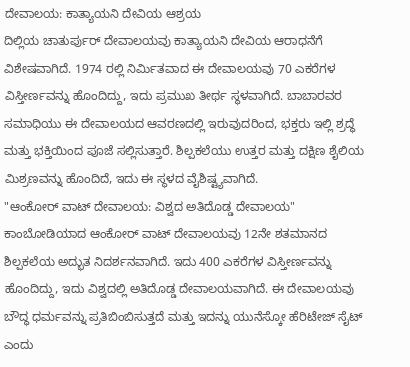ದೇವಾಲಯ: ಕಾತ್ಯಾಯನಿ ದೇವಿಯ ಆಶ್ರಯ
ದಿಲ್ಲಿಯ ಚಾತುರ್ಪುರ್ ದೇವಾಲಯವು ಕಾತ್ಯಾಯನಿ ದೇವಿಯ ಆರಾಧನೆಗೆ ವಿಶೇಷವಾಗಿದೆ. 1974 ರಲ್ಲಿ ನಿರ್ಮಿತವಾದ ಈ ದೇವಾಲಯವು 70 ಎಕರೆಗಳ ವಿಸ್ತೀರ್ಣವನ್ನು ಹೊಂದಿದ್ದು, ಇದು ಪ್ರಮುಖ ತೀರ್ಥ ಸ್ಥಳವಾಗಿದೆ. ಬಾಬಾರವರ ಸಮಾಧಿಯು ಈ ದೇವಾಲಯದ ಆವರಣದಲ್ಲಿ ಇರುವುದರಿಂದ, ಭಕ್ತರು ಇಲ್ಲಿ ಶ್ರದ್ಧೆ ಮತ್ತು ಭಕ್ತಿಯಿಂದ ಪೂಜೆ ಸಲ್ಲಿಸುತ್ತಾರೆ. ಶಿಲ್ಪಕಲೆಯು ಉತ್ತರ ಮತ್ತು ದಕ್ಷಿಣ ಶೈಲಿಯ ಮಿಶ್ರಣವನ್ನು ಹೊಂದಿದೆ, ಇದು ಈ ಸ್ಥಳದ ವೈಶಿಷ್ಟ್ಯವಾಗಿದೆ.
"ಆಂಕೋರ್ ವಾಟ್ ದೇವಾಲಯ: ವಿಶ್ವದ ಅತಿದೊಡ್ಡ ದೇವಾಲಯ"
ಕಾಂಬೋಡಿಯಾದ ಆಂಕೋರ್ ವಾಟ್ ದೇವಾಲಯವು 12ನೇ ಶತಮಾನದ ಶಿಲ್ಪಕಲೆಯ ಅದ್ಭುತ ನಿದರ್ಶನವಾಗಿದೆ. ಇದು 400 ಎಕರೆಗಳ ವಿಸ್ತೀರ್ಣವನ್ನು ಹೊಂದಿದ್ದು, ಇದು ವಿಶ್ವದಲ್ಲಿ ಅತಿದೊಡ್ಡ ದೇವಾಲಯವಾಗಿದೆ. ಈ ದೇವಾಲಯವು ಬೌದ್ಧ ಧರ್ಮವನ್ನು ಪ್ರತಿಬಿಂಬಿಸುತ್ತದೆ ಮತ್ತು ಇದನ್ನು ಯುನೆಸ್ಕೋ ಹೆರಿಟೇಜ್ ಸೈಟ್ ಎಂದು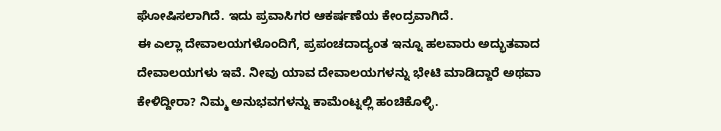ಘೋಷಿಸಲಾಗಿದೆ. ಇದು ಪ್ರವಾಸಿಗರ ಆಕರ್ಷಣೆಯ ಕೇಂದ್ರವಾಗಿದೆ.
ಈ ಎಲ್ಲಾ ದೇವಾಲಯಗಳೊಂದಿಗೆ, ಪ್ರಪಂಚದಾದ್ಯಂತ ಇನ್ನೂ ಹಲವಾರು ಅದ್ಭುತವಾದ ದೇವಾಲಯಗಳು ಇವೆ. ನೀವು ಯಾವ ದೇವಾಲಯಗಳನ್ನು ಭೇಟಿ ಮಾಡಿದ್ದಾರೆ ಅಥವಾ ಕೇಳಿದ್ದೀರಾ? ನಿಮ್ಮ ಅನುಭವಗಳನ್ನು ಕಾಮೆಂಟ್ನಲ್ಲಿ ಹಂಚಿಕೊಳ್ಳಿ.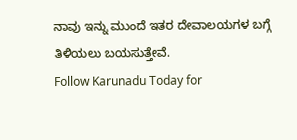ನಾವು ಇನ್ನು ಮುಂದೆ ಇತರ ದೇವಾಲಯಗಳ ಬಗ್ಗೆ ತಿಳಿಯಲು ಬಯಸುತ್ತೇವೆ.
Follow Karunadu Today for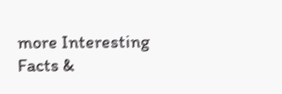more Interesting Facts &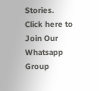Stories.
Click here to Join Our Whatsapp Group